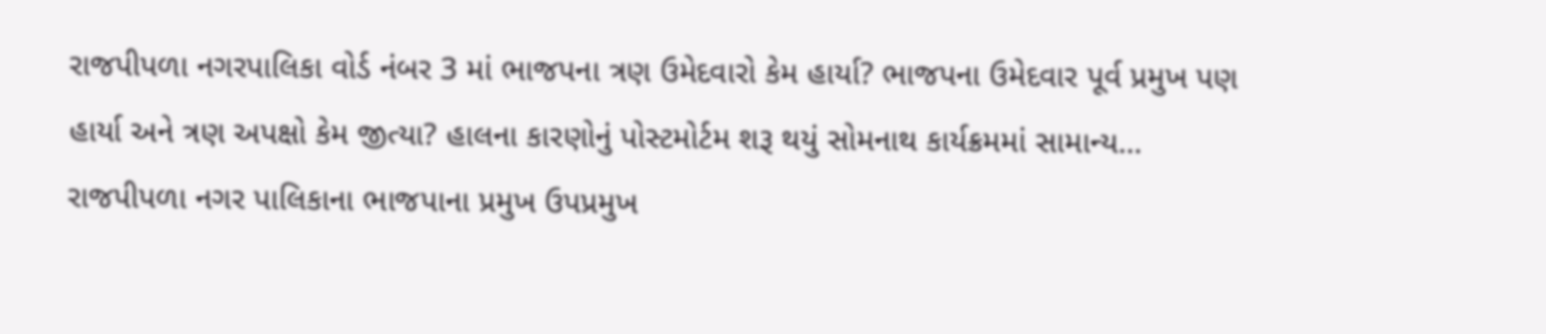રાજપીપળા નગરપાલિકા વોર્ડ નંબર 3 માં ભાજપના ત્રણ ઉમેદવારો કેમ હાર્યા? ભાજપના ઉમેદવાર પૂર્વ પ્રમુખ પણ હાર્યા અને ત્રણ અપક્ષો કેમ જીત્યા? હાલના કારણોનું પોસ્ટમોર્ટમ શરૂ થયું સોમનાથ કાર્યક્રમમાં સામાન્ય…
રાજપીપળા નગર પાલિકાના ભાજપાના પ્રમુખ ઉપપ્રમુખ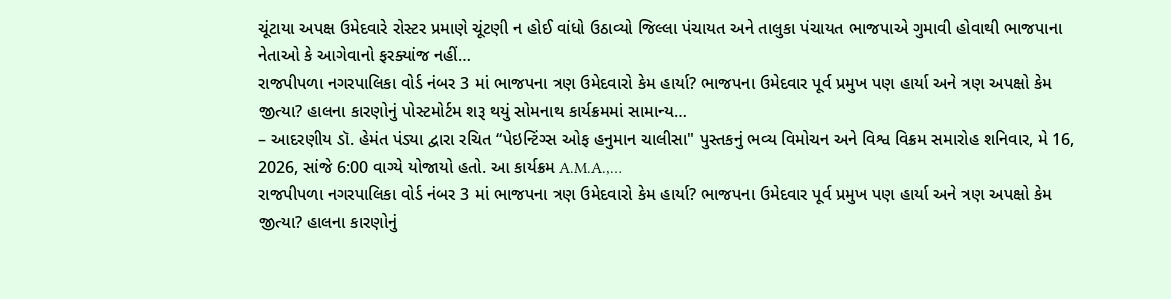ચૂંટાયા અપક્ષ ઉમેદવારે રોસ્ટર પ્રમાણે ચૂંટણી ન હોઈ વાંધો ઉઠાવ્યો જિલ્લા પંચાયત અને તાલુકા પંચાયત ભાજપાએ ગુમાવી હોવાથી ભાજપાના નેતાઓ કે આગેવાનો ફરક્યાંજ નહીં…
રાજપીપળા નગરપાલિકા વોર્ડ નંબર 3 માં ભાજપના ત્રણ ઉમેદવારો કેમ હાર્યા? ભાજપના ઉમેદવાર પૂર્વ પ્રમુખ પણ હાર્યા અને ત્રણ અપક્ષો કેમ જીત્યા? હાલના કારણોનું પોસ્ટમોર્ટમ શરૂ થયું સોમનાથ કાર્યક્રમમાં સામાન્ય…
– આદરણીય ડૉ. હેમંત પંડ્યા દ્વારા રચિત “પેઇન્ટિંગ્સ ઓફ હનુમાન ચાલીસા" પુસ્તકનું ભવ્ય વિમોચન અને વિશ્વ વિક્રમ સમારોહ શનિવાર, મે 16, 2026, સાંજે 6:00 વાગ્યે યોજાયો હતો. આ કાર્યક્રમ A.M.A.,…
રાજપીપળા નગરપાલિકા વોર્ડ નંબર 3 માં ભાજપના ત્રણ ઉમેદવારો કેમ હાર્યા? ભાજપના ઉમેદવાર પૂર્વ પ્રમુખ પણ હાર્યા અને ત્રણ અપક્ષો કેમ જીત્યા? હાલના કારણોનું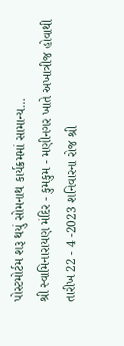પોસ્ટમોર્ટમ શરૂ થયું સોમનાથ કાર્યક્રમમાં સામાન્ય…
શ્રી સ્વામિનારાયણ મંદિર - કુમકુમ - મણીનગર ખાતે અખાત્રીજ હોવાથી તારીખ 22 - 4 -2023 શનિવારના રોજ શ્રી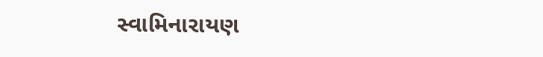સ્વામિનારાયણ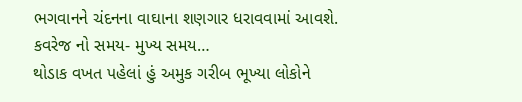ભગવાનને ચંદનના વાઘાના શણગાર ધરાવવામાં આવશે. કવરેજ નો સમય- મુખ્ય સમય…
થોડાક વખત પહેલાં હું અમુક ગરીબ ભૂખ્યા લોકોને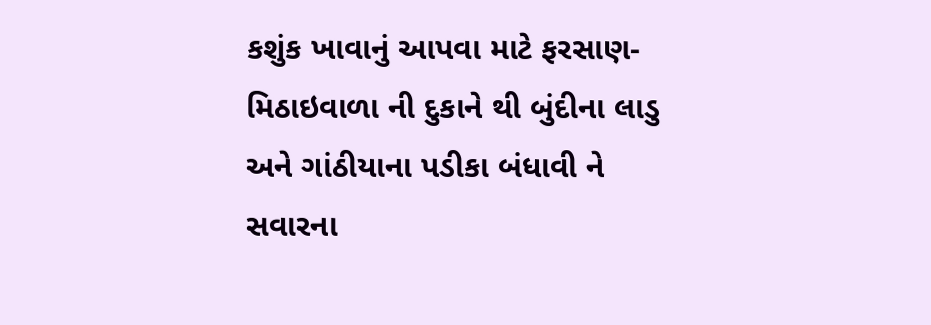કશુંક ખાવાનું આપવા માટે ફરસાણ-મિઠાઇવાળા ની દુકાને થી બુંદીના લાડુ અને ગાંઠીયાના પડીકા બંધાવી ને સવારના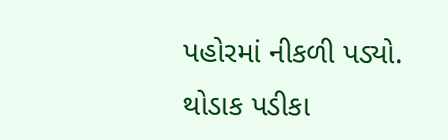પહોરમાં નીકળી પડ્યો. થોડાક પડીકા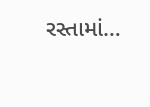રસ્તામાં…